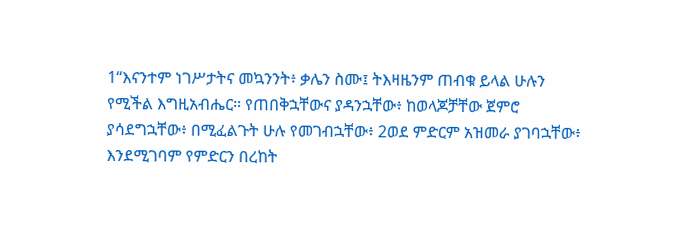1“እናንተም ነገሥታትና መኳንንት፥ ቃሌን ስሙ፤ ትእዛዜንም ጠብቁ ይላል ሁሉን የሚችል እግዚአብሔር። የጠበቅኋቸውና ያዳንኋቸው፥ ከወላጆቻቸው ጀምሮ ያሳደግኋቸው፥ በሚፈልጉት ሁሉ የመገብኋቸው፥ 2ወደ ምድርም አዝመራ ያገባኋቸው፥ እንደሚገባም የምድርን በረከት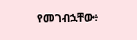የመገብኋቸው፥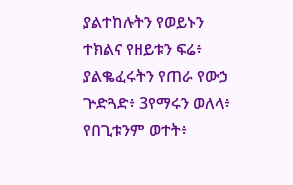ያልተከሉትን የወይኑን ተክልና የዘይቱን ፍሬ፥ ያልቈፈሩትን የጠራ የውኃ ጕድጓድ፥ 3የማሩን ወለላ፥ የበጊቱንም ወተት፥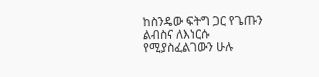ከስንዴው ፍትግ ጋር የጌጡን ልብስና ለእነርሱ የሚያስፈልገውን ሁሉ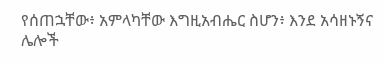የሰጠኋቸው፥ አምላካቸው እግዚአብሔር ስሆን፥ እንደ አሳዘኑኝና ሌሎች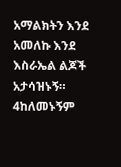አማልክትን እንደ አመለኩ እንደ እስራኤል ልጆች አታሳዝኑኝ። 4ከለመኑኝም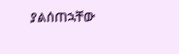ያልሰጠኋቸው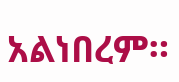አልነበረም።